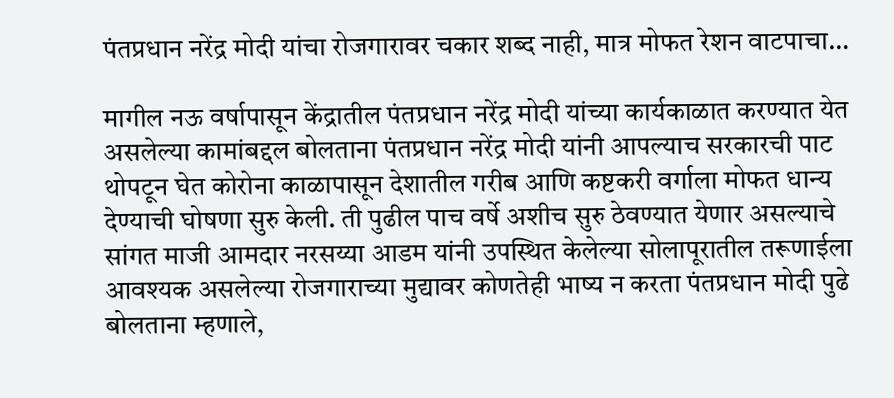पंतप्रधान नरेंद्र मोदी यांचा रोजगारावर चकार शब्द नाही, मात्र मोफत रेशन वाटपाचा…

मागील नऊ वर्षापासून केंद्रातील पंतप्रधान नरेंद्र मोदी यांच्या कार्यकाळात करण्यात येत असलेल्या कामांबद्दल बोलताना पंतप्रधान नरेंद्र मोदी यांनी आपल्याच सरकारची पाट थोपटून घेत कोरोना काळापासून देशातील गरीब आणि कष्टकरी वर्गाला मोफत धान्य देण्याची घोषणा सुरु केली. ती पुढील पाच वर्षे अशीच सुरु ठेवण्यात येणार असल्याचे सांगत माजी आमदार नरसय्या आडम यांनी उपस्थित केलेल्या सोलापूरातील तरूणाईला आवश्यक असलेल्या रोजगाराच्या मुद्यावर कोणतेही भाष्य न करता पंतप्रधान मोदी पुढे बोलताना म्हणाले,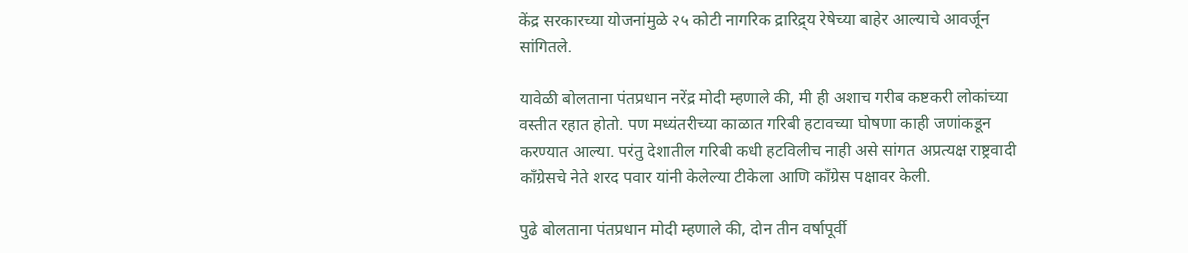केंद्र सरकारच्या योजनांमुळे २५ कोटी नागरिक द्रारिद्र्य रेषेच्या बाहेर आल्याचे आवर्जून सांगितले.

यावेळी बोलताना पंतप्रधान नरेंद्र मोदी म्हणाले की, मी ही अशाच गरीब कष्टकरी लोकांच्या वस्तीत रहात होतो. पण मध्यंतरीच्या काळात गरिबी हटावच्या घोषणा काही जणांकडून करण्यात आल्या. परंतु देशातील गरिबी कधी हटविलीच नाही असे सांगत अप्रत्यक्ष राष्ट्रवादी काँग्रेसचे नेते शरद पवार यांनी केलेल्या टीकेला आणि काँग्रेस पक्षावर केली.

पुढे बोलताना पंतप्रधान मोदी म्हणाले की, दोन तीन वर्षापूर्वी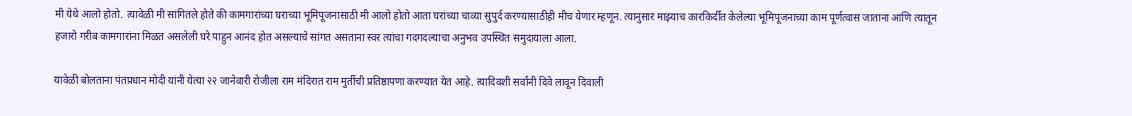मी येथे आलो होतो. त्यावेळी मी सांगितले होते की कामगारांच्या घराच्या भूमिपूजनासाठी मी आलो होतो आता घरांच्या चाव्या सुपुर्द करण्यासाठीही मीच येणार म्हणून. त्यानुसार माझ्याच कारकिर्दीत केलेल्या भूमिपूजनाच्या काम पूर्णत्वास जाताना आणि त्यातून हजारो गरीब कामगारांना मिळत असलेली घरे पाहुन आनंद होत असल्याचे सांगत असताना स्वर त्यांचा गदगदल्याचा अनुभव उपस्थित समुदायाला आला.

यावेळी बोलताना पंतप्रधान मोदी यांनी येत्या २२ जानेवारी रोजीला राम मंदिरात राम मुर्तीची प्रतिष्ठापणा करण्यात येत आहे. त्यादिवशी सर्वांनी दिवे लावून दिवाली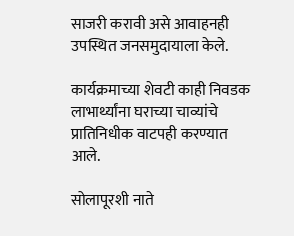साजरी करावी असे आवाहनही उपस्थित जनसमुदायाला केले.

कार्यक्रमाच्या शेवटी काही निवडक लाभार्थ्यांना घराच्या चाव्यांचे प्रातिनिधीक वाटपही करण्यात आले.

सोलापूरशी नाते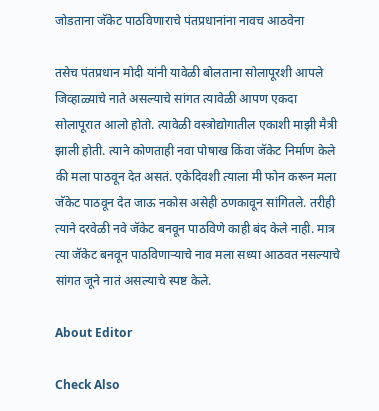जोडताना जॅकेट पाठविणाराचे पंतप्रधानांना नावच आठवेना

तसेच पंतप्रधान मोदी यांनी यावेळी बोलताना सोलापूरशी आपले जिव्हाळ्याचे नाते असल्याचे सांगत त्यावेळी आपण एकदा सोलापूरात आलो होतो. त्यावेळी वस्त्रोद्योगातील एकाशी माझी मैत्री झाली होती. त्याने कोणताही नवा पोषाख किंवा जॅकेट निर्माण केले की मला पाठवून देत असतं. एकेदिवशी त्याला मी फोन करून मला जॅकेट पाठवून देत जाऊ नकोस असेही ठणकावून सांगितले. तरीही त्याने दरवेळी नवे जॅकेट बनवून पाठविणे काही बंद केले नाही. मात्र त्या जॅकेट बनवून पाठविणाऱ्याचे नाव मला सध्या आठवत नसल्याचे सांगत जूने नातं असल्याचे स्पष्ट केले.

About Editor

Check Also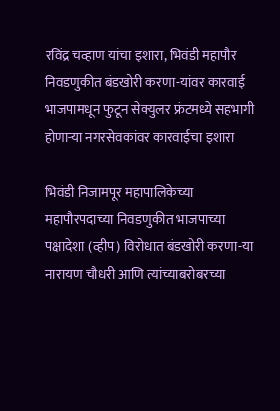रविंद्र चव्हाण यांचा इशारा, भिवंडी महापौर निवडणुकीत बंडखोरी करणा-यांवर कारवाई भाजपामधून फुटून सेक्युलर फ्रंटमध्ये सहभागी होणाऱ्या नगरसेवकांवर कारवाईचा इशारा

भिवंडी निजामपूर महापालिकेच्या महापौरपदाच्या निवडणुकीत भाजपाच्या पक्षादेशा (व्हीप) विरोधात बंडखोरी करणा-या नारायण चौधरी आणि त्यांच्याबरोबरच्या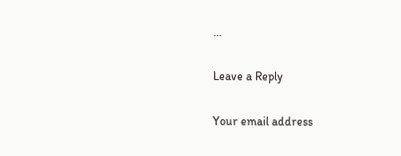…

Leave a Reply

Your email address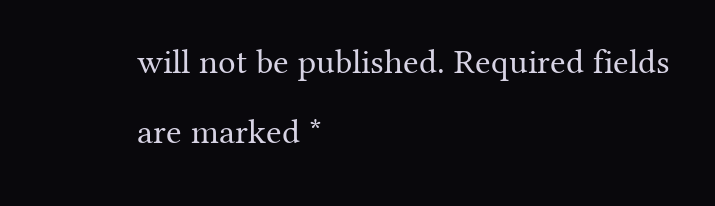will not be published. Required fields are marked *